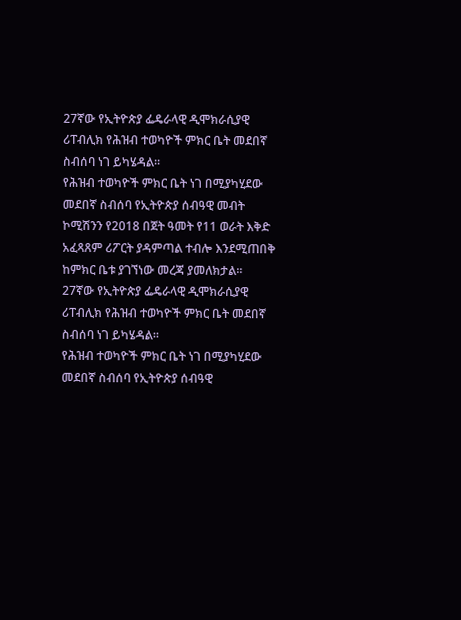27ኛው የኢትዮጵያ ፌዴራላዊ ዲሞክራሲያዊ ሪፐብሊክ የሕዝብ ተወካዮች ምክር ቤት መደበኛ ስብሰባ ነገ ይካሄዳል።
የሕዝብ ተወካዮች ምክር ቤት ነገ በሚያካሂደው መደበኛ ስብሰባ የኢትዮጵያ ሰብዓዊ መብት ኮሚሽንን የ2018 በጀት ዓመት የ11 ወራት እቅድ አፈጻጸም ሪፖርት ያዳምጣል ተብሎ እንደሚጠበቅ ከምክር ቤቱ ያገኘነው መረጃ ያመለክታል።
27ኛው የኢትዮጵያ ፌዴራላዊ ዲሞክራሲያዊ ሪፐብሊክ የሕዝብ ተወካዮች ምክር ቤት መደበኛ ስብሰባ ነገ ይካሄዳል።
የሕዝብ ተወካዮች ምክር ቤት ነገ በሚያካሂደው መደበኛ ስብሰባ የኢትዮጵያ ሰብዓዊ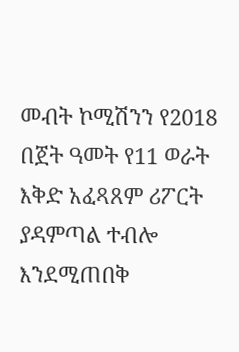መብት ኮሚሽንን የ2018 በጀት ዓመት የ11 ወራት እቅድ አፈጻጸም ሪፖርት ያዳምጣል ተብሎ እንደሚጠበቅ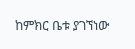ከምክር ቤቱ ያገኘነው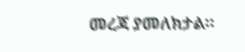መረጃ ያመለክታል።